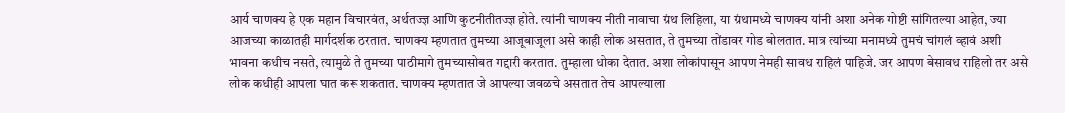आर्य चाणक्य हे एक महान विचारवंत, अर्थतज्ज्ञ आणि कुटनीतीतज्ज्ञ होते. त्यांनी चाणक्य नीती नावाचा ग्रंथ लिहिला, या ग्रंथामध्ये चाणक्य यांनी अशा अनेक गोष्टी सांगितल्या आहेत, ज्या आजच्या काळातही मार्गदर्शक ठरतात. चाणक्य म्हणतात तुमच्या आजूबाजूला असे काही लोक असतात, ते तुमच्या तोंडावर गोड बोलतात. मात्र त्यांच्या मनामध्ये तुमचं चांगलं व्हावं अशी भावना कधीच नसते, त्यामुळे ते तुमच्या पाठीमागे तुमच्यासोबत गद्दारी करतात. तुम्हाला धोका देतात. अशा लोकांपासून आपण नेमही सावध राहिलं पाहिजे. जर आपण बेसावध राहिलो तर असे लोक कधीही आपला घात करू शकतात. चाणक्य म्हणतात जे आपल्या जवळचे असतात तेच आपल्याला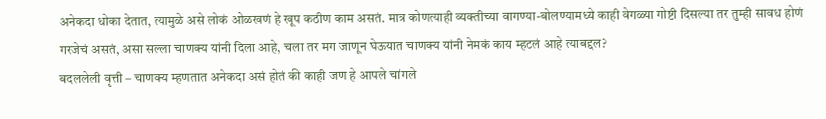अनेकदा धोका देतात, त्यामुळे असे लोकं ओळखणं हे खूप कठीण काम असतं. मात्र कोणत्याही व्यक्तीच्या वागण्या-बोलण्यामध्ये काही वेगळ्या गोष्टी दिसल्या तर तुम्ही सावध होणं गरजेचं असतं, असा सल्ला चाणक्य यांनी दिला आहे, चला तर मग जाणून घेऊयात चाणक्य यांनी नेमकं काय म्हटलं आहे त्याबद्दल?
बदललेली वृत्ती – चाणक्य म्हणतात अनेकदा असं होतं की काही जण हे आपले चांगले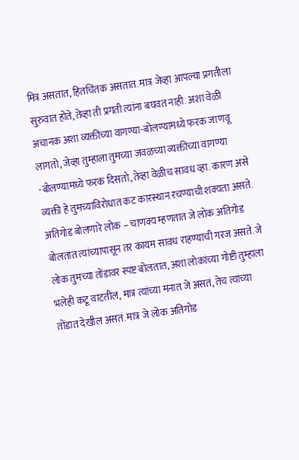मित्र असतात, हितचिंतक असतात. मात्र जेव्हा आपल्या प्रगतीला सुरुवात होते, तेव्हा ती प्रगती त्यांना बघवत नाही. अशा वेळी अचानक अशा व्यक्तींच्या वागण्या-बोलण्यामध्ये फरक जाणवू लागतो, जेव्हा तुम्हाला तुमच्या जवळच्या व्यक्तींच्या वागण्या -बोलण्यामध्ये फरक दिसतो, तेव्हा वेळीच सावध व्हा. कारण असे व्यक्ती हे तुमच्याविरोधात कट कारस्थान रचण्याची शक्यता असते.
अतिगोड बोलणारे लोक – चाणक्य म्हणतात जे लोक अतिगोड बोलतात त्यांच्यापासून तर कायम सावध राहण्याची गरज असते. जे लोक तुमच्या तोंडावर स्पष्ट बोलतात, अशा लोकांच्या गोष्टी तुम्हाला भलेही कटू वाटतील, मात्र त्यांच्या मनात जे असतं, तेच त्यांच्या तोंडात देखील असतं. मात्र जे लोक अतिगोड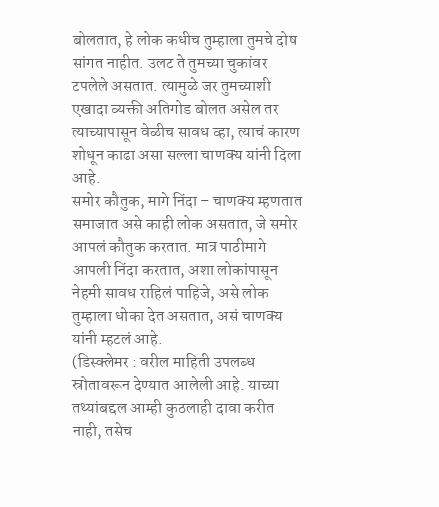बोलतात, हे लोक कधीच तुम्हाला तुमचे दोष सांगत नाहीत. उलट ते तुमच्या चुकांवर टपलेले असतात. त्यामुळे जर तुमच्याशी एखादा व्यक्ती अतिगोड बोलत असेल तर त्याच्यापासून वेळीच सावध व्हा, त्याचं कारण शोधून काढा असा सल्ला चाणक्य यांनी दिला आहे.
समोर कौतुक, मागे निंदा – चाणक्य म्हणतात समाजात असे काही लोक असतात, जे समोर आपलं कौतुक करतात. मात्र पाठीमागे आपली निंदा करतात, अशा लोकांपासून नेहमी सावध राहिलं पाहिजे, असे लोक तुम्हाला धोका देत असतात, असं चाणक्य यांनी म्हटलं आहे.
(डिस्क्लेमर : वरील माहिती उपलब्ध स्रोतावरून देण्यात आलेली आहे. याच्या तथ्यांबद्दल आम्ही कुठलाही दावा करीत नाही, तसेच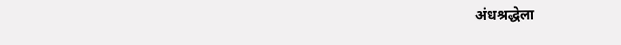अंधश्रद्धेला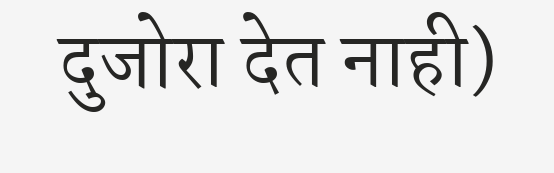दुजोरा देत नाही)